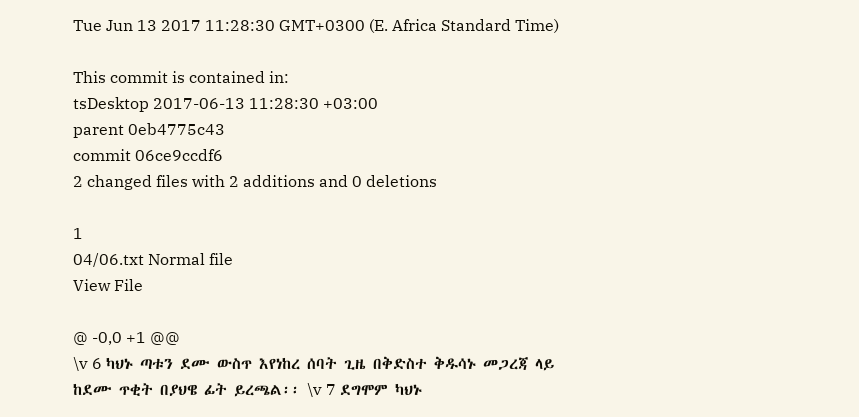Tue Jun 13 2017 11:28:30 GMT+0300 (E. Africa Standard Time)

This commit is contained in:
tsDesktop 2017-06-13 11:28:30 +03:00
parent 0eb4775c43
commit 06ce9ccdf6
2 changed files with 2 additions and 0 deletions

1
04/06.txt Normal file
View File

@ -0,0 +1 @@
\v 6 ካህኑ ጣቱን ደሙ ውስጥ እየነከረ ሰባት ጊዜ በቅድስተ ቅዱሳኑ መጋረጃ ላይ ከደሙ ጥቂት በያህዌ ፊት ይረጫል፡፡ \v 7 ደግሞም ካህኑ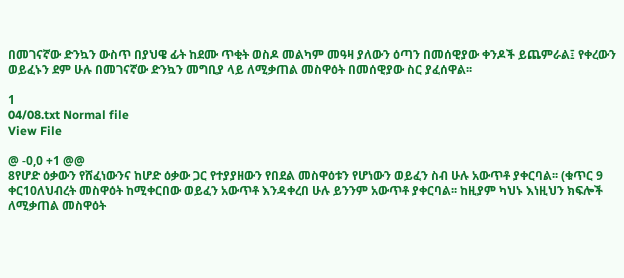በመገናኛው ድንኳን ውስጥ በያህዌ ፊት ከደሙ ጥቂት ወስዶ መልካም መዓዛ ያለውን ዕጣን በመሰዊያው ቀንዶች ይጨምራል፤ የቀረውን ወይፈኑን ደም ሁሉ በመገናኛው ድንኳን መግቢያ ላይ ለሚቃጠል መስዋዕት በመሰዊያው ስር ያፈሰዋል፡፡

1
04/08.txt Normal file
View File

@ -0,0 +1 @@
8የሆድ ዕቃውን የሸፈነውንና ከሆድ ዕቃው ጋር የተያያዘውን የበደል መስዋዕቱን የሆነውን ወይፈን ስብ ሁሉ አውጥቶ ያቀርባል፡፡ (ቁጥር 9 ቀር10ለህብረት መስዋዕት ከሚቀርበው ወይፈን አውጥቶ እንዳቀረበ ሁሉ ይንንም አውጥቶ ያቀርባል፡፡ ከዚያም ካህኑ እነዚህን ክፍሎች ለሚቃጠል መስዋዕት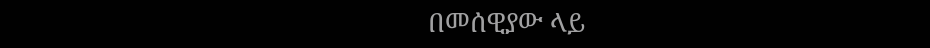በመሰዊያው ላይ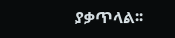ያቃጥላል፡፡